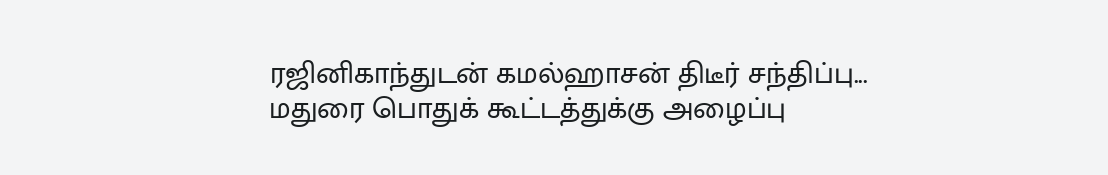ரஜினிகாந்துடன் கமல்ஹாசன் திடீர் சந்திப்பு... மதுரை பொதுக் கூட்டத்துக்கு அழைப்பு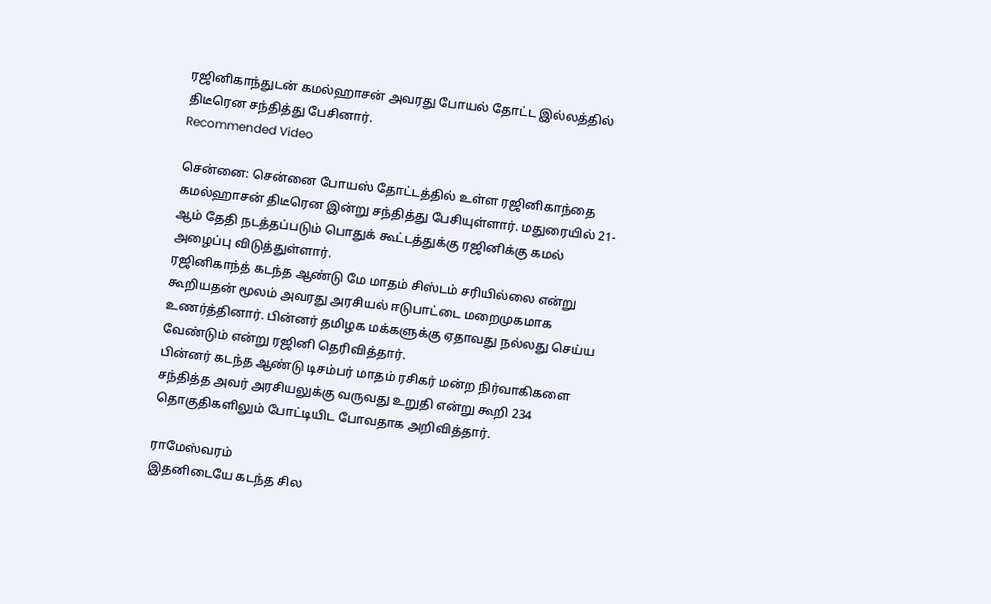ரஜினிகாந்துடன் கமல்ஹாசன் அவரது போயல் தோட்ட இல்லத்தில் திடீரென சந்தித்து பேசினார்.
Recommended Video

சென்னை: சென்னை போயஸ் தோட்டத்தில் உள்ள ரஜினிகாந்தை கமல்ஹாசன் திடீரென இன்று சந்தித்து பேசியுள்ளார். மதுரையில் 21-ஆம் தேதி நடத்தப்படும் பொதுக் கூட்டத்துக்கு ரஜினிக்கு கமல் அழைப்பு விடுத்துள்ளார்.
ரஜினிகாந்த் கடந்த ஆண்டு மே மாதம் சிஸ்டம் சரியில்லை என்று கூறியதன் மூலம் அவரது அரசியல் ஈடுபாட்டை மறைமுகமாக உணர்த்தினார். பின்னர் தமிழக மக்களுக்கு ஏதாவது நல்லது செய்ய வேண்டும் என்று ரஜினி தெரிவித்தார்.
பின்னர் கடந்த ஆண்டு டிசம்பர் மாதம் ரசிகர் மன்ற நிர்வாகிகளை சந்தித்த அவர் அரசியலுக்கு வருவது உறுதி என்று கூறி 234 தொகுதிகளிலும் போட்டியிட போவதாக அறிவித்தார்.

ராமேஸ்வரம்
இதனிடையே கடந்த சில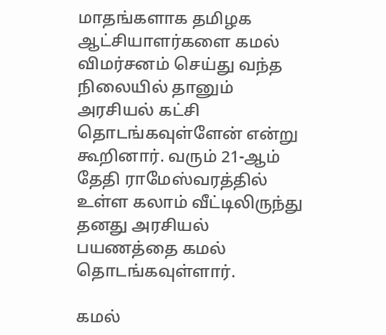மாதங்களாக தமிழக ஆட்சியாளர்களை கமல் விமர்சனம் செய்து வந்த நிலையில் தானும் அரசியல் கட்சி தொடங்கவுள்ளேன் என்று கூறினார். வரும் 21-ஆம் தேதி ராமேஸ்வரத்தில் உள்ள கலாம் வீட்டிலிருந்து தனது அரசியல் பயணத்தை கமல் தொடங்கவுள்ளார்.

கமல்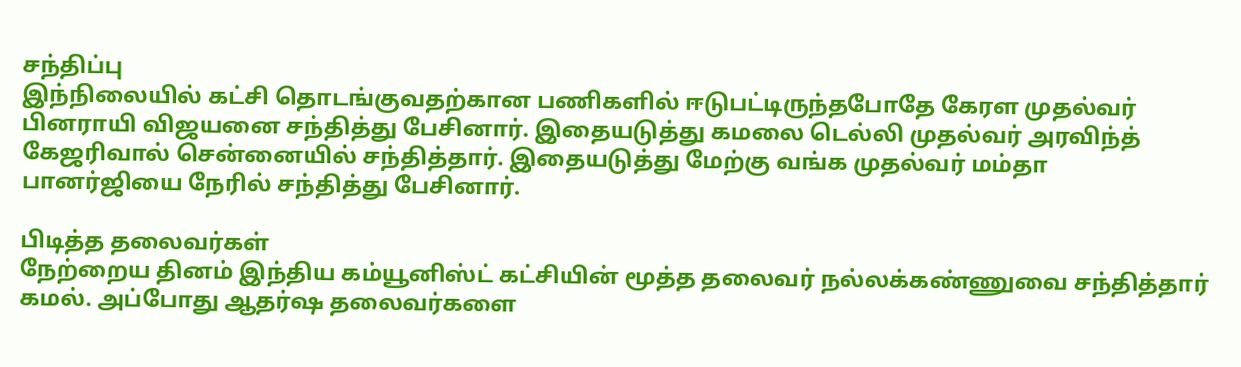சந்திப்பு
இந்நிலையில் கட்சி தொடங்குவதற்கான பணிகளில் ஈடுபட்டிருந்தபோதே கேரள முதல்வர் பினராயி விஜயனை சந்தித்து பேசினார். இதையடுத்து கமலை டெல்லி முதல்வர் அரவிந்த் கேஜரிவால் சென்னையில் சந்தித்தார். இதையடுத்து மேற்கு வங்க முதல்வர் மம்தா பானர்ஜியை நேரில் சந்தித்து பேசினார்.

பிடித்த தலைவர்கள்
நேற்றைய தினம் இந்திய கம்யூனிஸ்ட் கட்சியின் மூத்த தலைவர் நல்லக்கண்ணுவை சந்தித்தார் கமல். அப்போது ஆதர்ஷ தலைவர்களை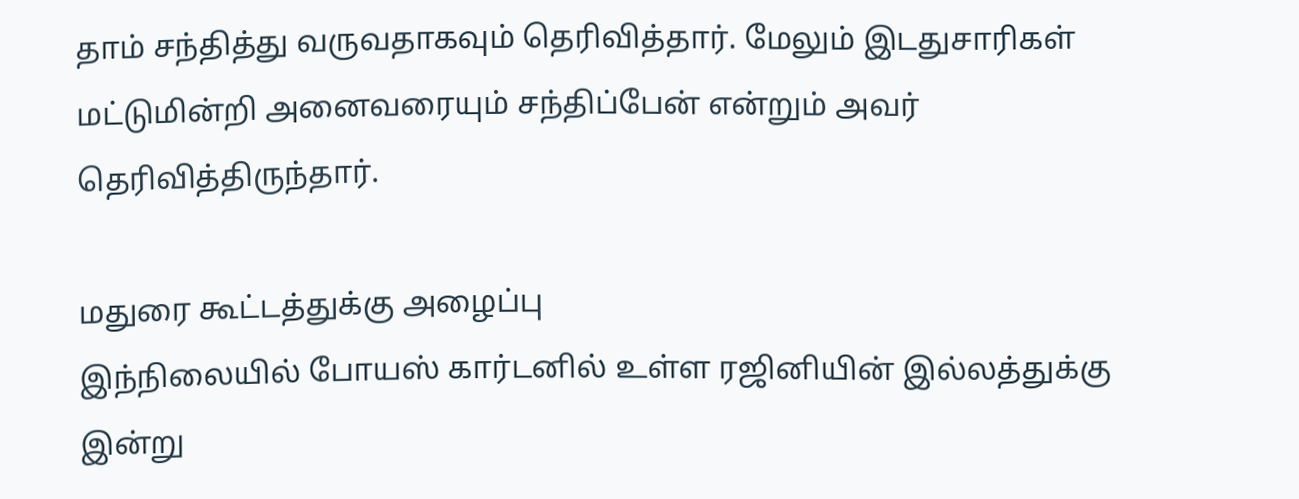தாம் சந்தித்து வருவதாகவும் தெரிவித்தார். மேலும் இடதுசாரிகள் மட்டுமின்றி அனைவரையும் சந்திப்பேன் என்றும் அவர் தெரிவித்திருந்தார்.

மதுரை கூட்டத்துக்கு அழைப்பு
இந்நிலையில் போயஸ் கார்டனில் உள்ள ரஜினியின் இல்லத்துக்கு இன்று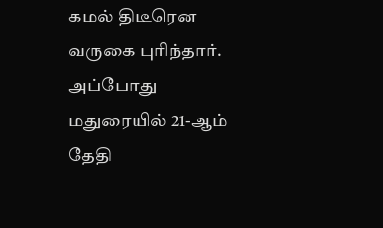கமல் திடீரென வருகை புரிந்தார். அப்போது மதுரையில் 21-ஆம் தேதி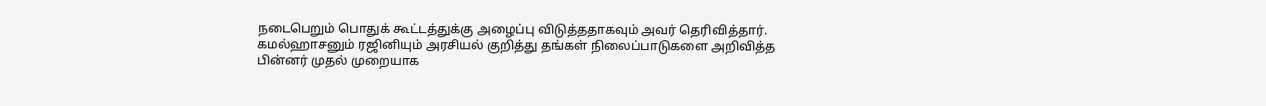நடைபெறும் பொதுக் கூட்டத்துக்கு அழைப்பு விடுத்ததாகவும் அவர் தெரிவித்தார். கமல்ஹாசனும் ரஜினியும் அரசியல் குறித்து தங்கள் நிலைப்பாடுகளை அறிவித்த பின்னர் முதல் முறையாக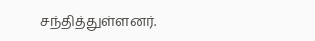சந்தித்துள்ளனர்.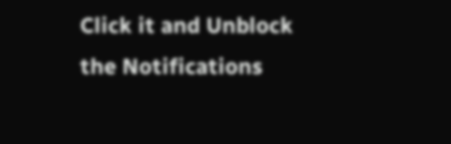Click it and Unblock the Notifications